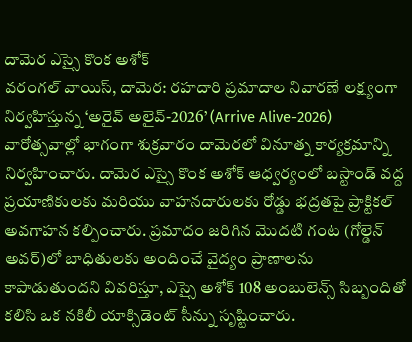దామెర ఎస్సై కొంక అశోక్
వరంగల్ వాయిస్, దామెర: రహదారి ప్రమాదాల నివారణే లక్ష్యంగా నిర్వహిస్తున్న ‘అరైవ్ అలైవ్-2026’ (Arrive Alive-2026) వారోత్సవాల్లో భాగంగా శుక్రవారం దామెరలో వినూత్న కార్యక్రమాన్ని నిర్వహించారు. దామెర ఎస్సై కొంక అశోక్ ఆధ్వర్యంలో బస్టాండ్ వద్ద ప్రయాణికులకు మరియు వాహనదారులకు రోడ్డు భద్రతపై ప్రాక్టికల్ అవగాహన కల్పించారు. ప్రమాదం జరిగిన మొదటి గంట (గోల్డెన్ అవర్)లో బాధితులకు అందించే వైద్యం ప్రాణాలను కాపాడుతుందని వివరిస్తూ, ఎస్సై అశోక్ 108 అంబులెన్స్ సిబ్బందితో కలిసి ఒక నకిలీ యాక్సిడెంట్ సీన్ను సృష్టించారు.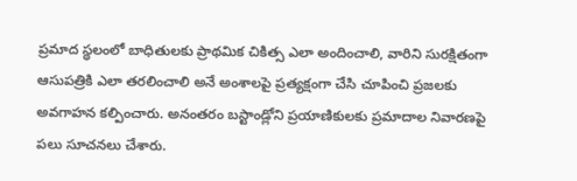ప్రమాద స్థలంలో బాధితులకు ప్రాథమిక చికిత్స ఎలా అందించాలి, వారిని సురక్షితంగా ఆసుపత్రికి ఎలా తరలించాలి అనే అంశాలపై ప్రత్యక్షంగా చేసి చూపించి ప్రజలకు అవగాహన కల్పించారు. అనంతరం బస్టాండ్లోని ప్రయాణికులకు ప్రమాదాల నివారణపై పలు సూచనలు చేశారు.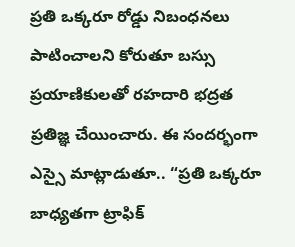ప్రతి ఒక్కరూ రోడ్డు నిబంధనలు పాటించాలని కోరుతూ బస్సు ప్రయాణికులతో రహదారి భద్రత ప్రతిజ్ఞ చేయించారు. ఈ సందర్భంగా ఎస్సై మాట్లాడుతూ.. “ప్రతి ఒక్కరూ బాధ్యతగా ట్రాఫిక్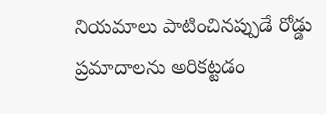నియమాలు పాటించినప్పుడే రోడ్డు ప్రమాదాలను అరికట్టడం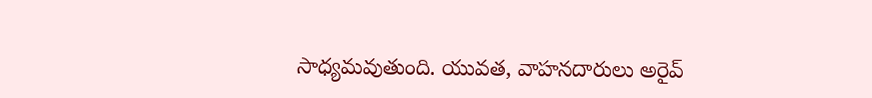సాధ్యమవుతుంది. యువత, వాహనదారులు అరైవ్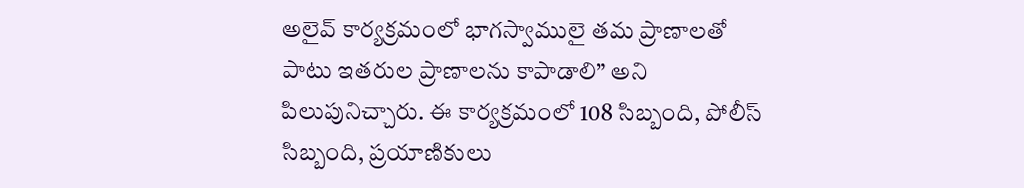అలైవ్ కార్యక్రమంలో భాగస్వాములై తమ ప్రాణాలతో పాటు ఇతరుల ప్రాణాలను కాపాడాలి” అని పిలుపునిచ్చారు. ఈ కార్యక్రమంలో 108 సిబ్బంది, పోలీస్ సిబ్బంది, ప్రయాణికులు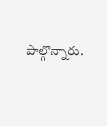పాల్గొన్నారు.